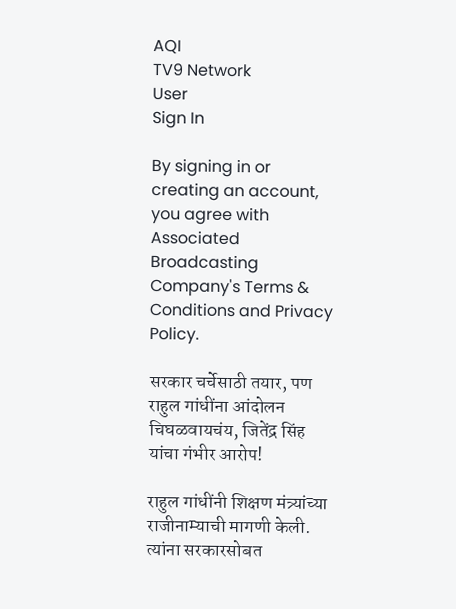AQI
TV9 Network
User
Sign In

By signing in or creating an account, you agree with Associated Broadcasting Company's Terms & Conditions and Privacy Policy.

सरकार चर्चेसाठी तयार, पण राहुल गांधींना आंदोलन चिघळवायचंय, जितेंद्र सिंह यांचा गंभीर आरोप!

राहुल गांधींनी शिक्षण मंत्र्यांच्या राजीनाम्याची मागणी केली. त्यांना सरकारसोबत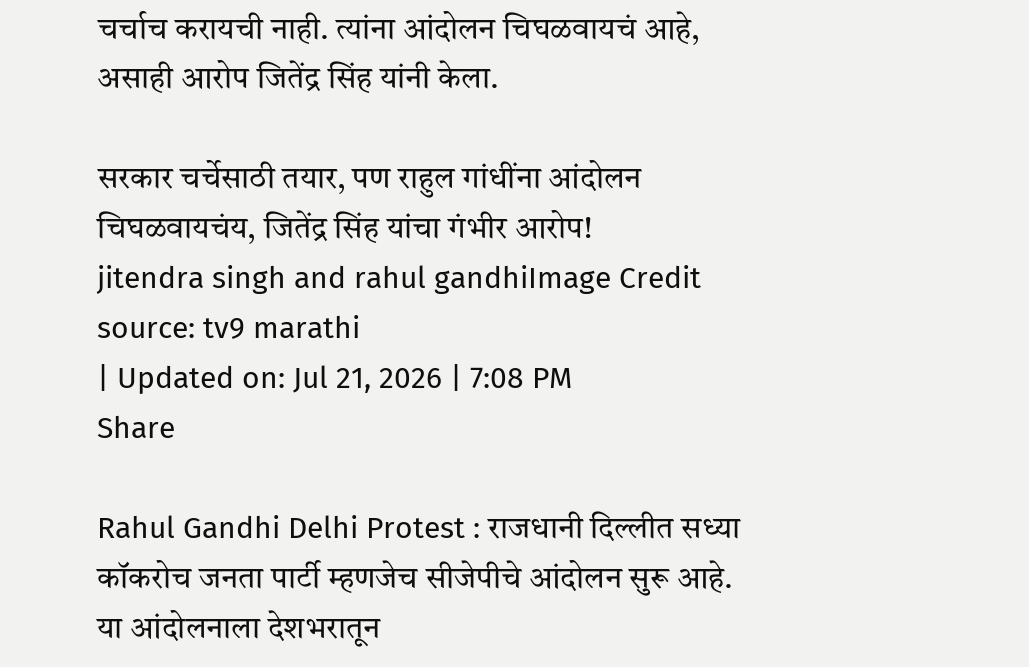चर्चाच करायची नाही. त्यांना आंदोलन चिघळवायचं आहे, असाही आरोप जितेंद्र सिंह यांनी केला.

सरकार चर्चेसाठी तयार, पण राहुल गांधींना आंदोलन चिघळवायचंय, जितेंद्र सिंह यांचा गंभीर आरोप!
jitendra singh and rahul gandhiImage Credit source: tv9 marathi
| Updated on: Jul 21, 2026 | 7:08 PM
Share

Rahul Gandhi Delhi Protest : राजधानी दिल्लीत सध्या कॉकरोच जनता पार्टी म्हणजेच सीजेपीचे आंदोलन सुरू आहे. या आंदोलनाला देशभरातून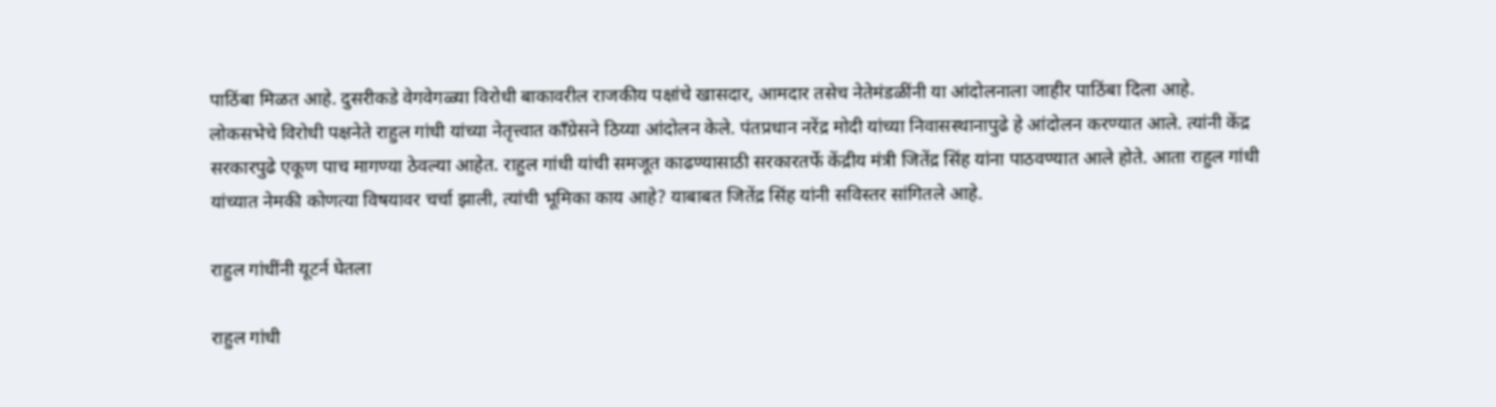पाठिंबा मिळत आहे. दुसरीकडे वेगवेगळ्या विरोधी बाकावरील राजकीय पक्षांचे खासदार, आमदार तसेच नेतेमंडळींनी या आंदोलनाला जाहीर पाठिंबा दिला आहे. लोकसभेचे विरोधी पक्षनेते राहुल गांधी यांच्या नेतृत्त्वात काँग्रेसने ठिय्या आंदोलन केले. पंतप्रधान नरेंद्र मोदी यांच्या निवासस्थानापुढे हे आंदोलन करण्यात आले. त्यांनी केंद्र सरकारपुढे एकूण पाच मागण्या ठेवल्या आहेत. राहुल गांधी यांची समजूत काढण्यासाठी सरकारतर्फे केंद्रीय मंत्री जितेंद्र सिंह यांना पाठवण्यात आले होते. आता राहुल गांधी यांच्यात नेमकी कोणत्या विषयावर चर्चा झाली, त्यांची भूमिका काय आहे? याबाबत जितेंद्र सिंह यांनी सविस्तर सांगितले आहे.

राहुल गांधींनी यूटर्न घेतला

राहुल गांधी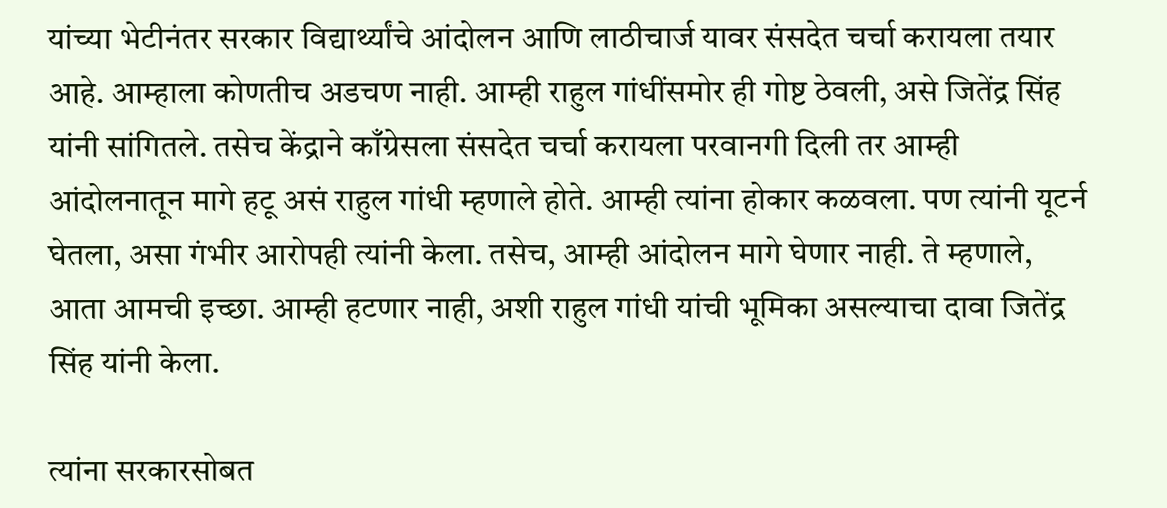यांच्या भेटीनंतर सरकार विद्यार्थ्यांचे आंदोलन आणि लाठीचार्ज यावर संसदेत चर्चा करायला तयार आहे. आम्हाला कोणतीच अडचण नाही. आम्ही राहुल गांधींसमोर ही गोष्ट ठेवली, असे जितेंद्र सिंह यांनी सांगितले. तसेच केंद्राने काँग्रेसला संसदेत चर्चा करायला परवानगी दिली तर आम्ही आंदोलनातून मागे हटू असं राहुल गांधी म्हणाले होते. आम्ही त्यांना होकार कळवला. पण त्यांनी यूटर्न घेतला, असा गंभीर आरोपही त्यांनी केला. तसेच, आम्ही आंदोलन मागे घेणार नाही. ते म्हणाले, आता आमची इच्छा. आम्ही हटणार नाही, अशी राहुल गांधी यांची भूमिका असल्याचा दावा जितेंद्र सिंह यांनी केला.

त्यांना सरकारसोबत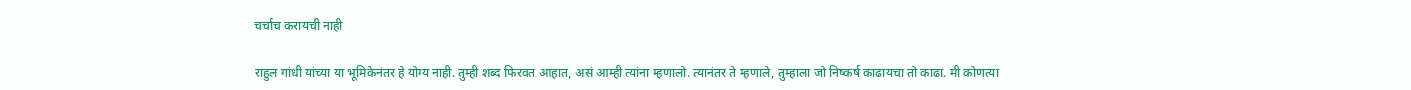चर्चाच करायची नाही

राहुल गांधी यांच्या या भूमिकेनंतर हे योग्य नाही. तुम्ही शब्द फिरवत आहात, असं आम्ही त्यांना म्हणालो. त्यानंतर ते म्हणाले, तुम्हाला जो निष्कर्ष काढायचा तो काढा. मी कोणत्या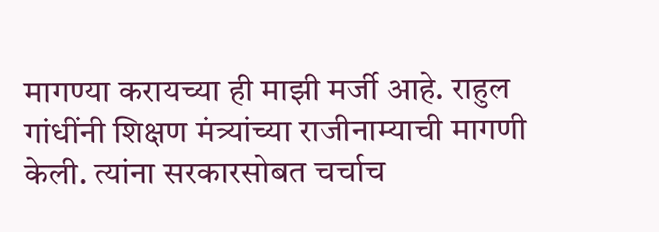मागण्या करायच्या ही माझी मर्जी आहे. राहुल गांधींनी शिक्षण मंत्र्यांच्या राजीनाम्याची मागणी केली. त्यांना सरकारसोबत चर्चाच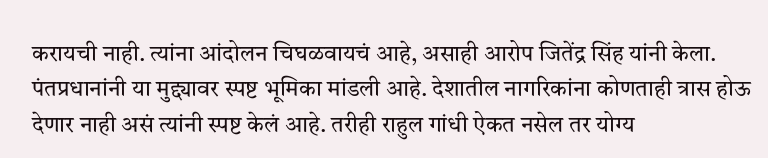करायची नाही. त्यांना आंदोलन चिघळवायचं आहे, असाही आरोप जितेंद्र सिंह यांनी केला. पंतप्रधानांनी या मुद्द्यावर स्पष्ट भूमिका मांडली आहे. देशातील नागरिकांना कोणताही त्रास होऊ देणार नाही असं त्यांनी स्पष्ट केलं आहे. तरीही राहुल गांधी ऐकत नसेल तर योग्य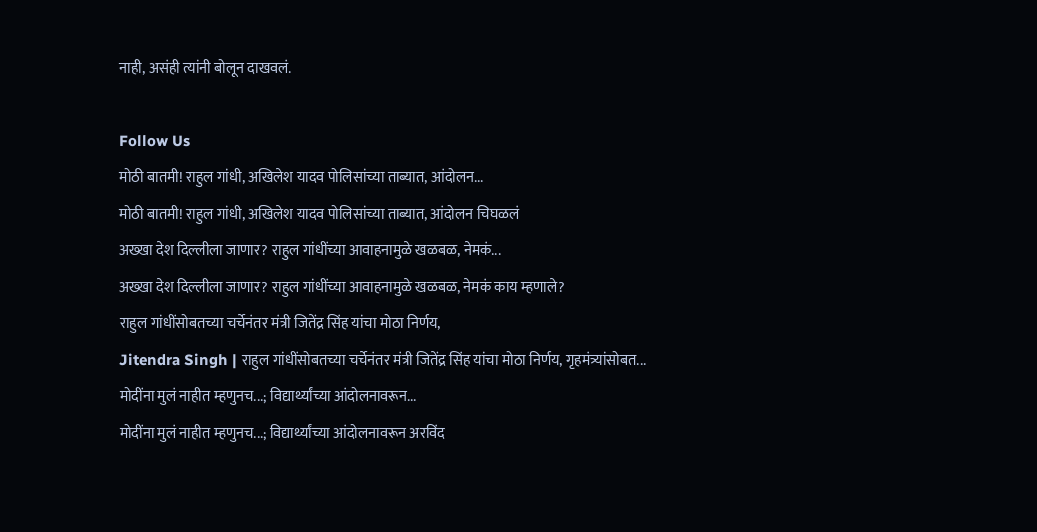नाही, असंही त्यांनी बोलून दाखवलं.

Follow Us
मोठी बातमी! राहुल गांधी, अखिलेश यादव पोलिसांच्या ताब्यात, आंदोलन...
मोठी बातमी! राहुल गांधी, अखिलेश यादव पोलिसांच्या ताब्यात, आंदोलन चिघळलं
अख्खा देश दिल्लीला जाणार? राहुल गांधींच्या आवाहनामुळे खळबळ, नेमकं...
अख्खा देश दिल्लीला जाणार? राहुल गांधींच्या आवाहनामुळे खळबळ, नेमकं काय म्हणाले?
राहुल गांधींसोबतच्या चर्चेनंतर मंत्री जितेंद्र सिंह यांचा मोठा निर्णय,
Jitendra Singh | राहुल गांधींसोबतच्या चर्चेनंतर मंत्री जितेंद्र सिंह यांचा मोठा निर्णय, गृहमंत्र्यांसोबत...
मोदींना मुलं नाहीत म्हणुनच...; विद्यार्थ्यांच्या आंदोलनावरून...
मोदींना मुलं नाहीत म्हणुनच...; विद्यार्थ्यांच्या आंदोलनावरून अरविंद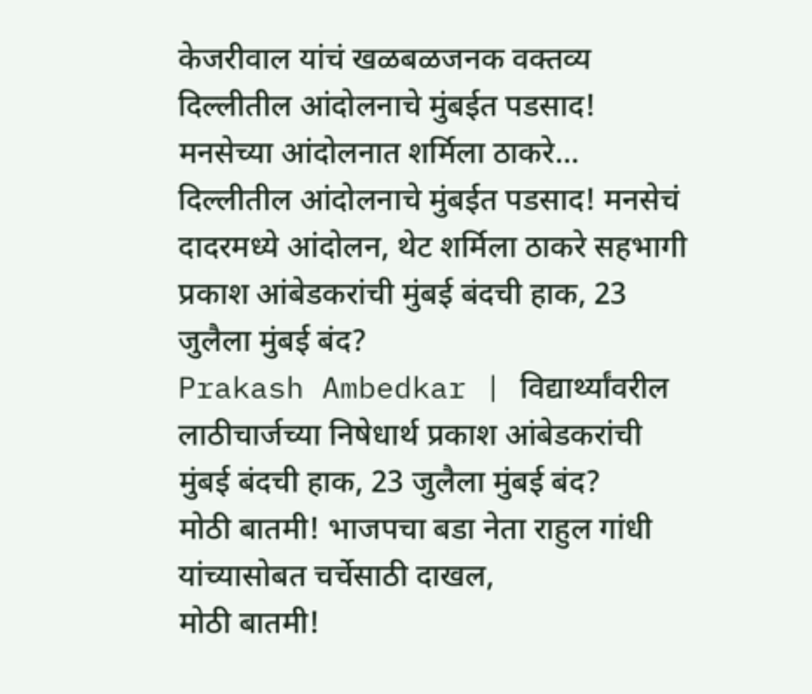केजरीवाल यांचं खळबळजनक वक्तव्य
दिल्लीतील आंदोलनाचे मुंबईत पडसाद! मनसेच्या आंदोलनात शर्मिला ठाकरे...
दिल्लीतील आंदोलनाचे मुंबईत पडसाद! मनसेचं दादरमध्ये आंदोलन, थेट शर्मिला ठाकरे सहभागी
प्रकाश आंबेडकरांची मुंबई बंदची हाक, 23 जुलैला मुंबई बंद?
Prakash Ambedkar | विद्यार्थ्यांवरील लाठीचार्जच्या निषेधार्थ प्रकाश आंबेडकरांची मुंबई बंदची हाक, 23 जुलैला मुंबई बंद?
मोठी बातमी! भाजपचा बडा नेता राहुल गांधी यांच्यासोबत चर्चेसाठी दाखल,
मोठी बातमी!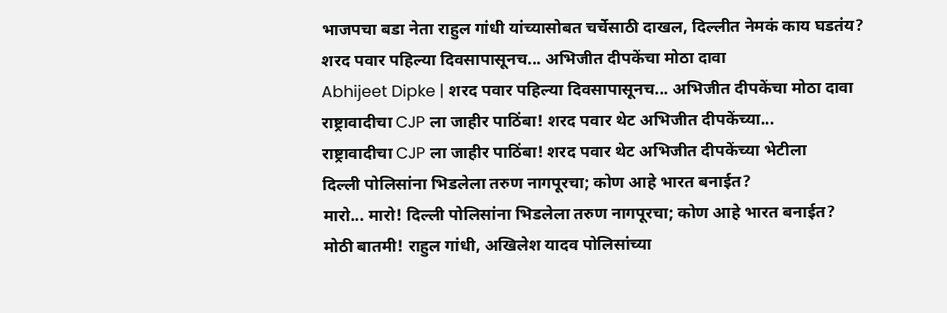भाजपचा बडा नेता राहुल गांधी यांच्यासोबत चर्चेसाठी दाखल, दिल्लीत नेमकं काय घडतंय?
शरद पवार पहिल्या दिवसापासूनच... अभिजीत दीपकेंचा मोठा दावा
Abhijeet Dipke | शरद पवार पहिल्या दिवसापासूनच... अभिजीत दीपकेंचा मोठा दावा
राष्ट्रावादीचा CJP ला जाहीर पाठिंबा! शरद पवार थेट अभिजीत दीपकेंच्या...
राष्ट्रावादीचा CJP ला जाहीर पाठिंबा! शरद पवार थेट अभिजीत दीपकेंच्या भेटीला
दिल्ली पोलिसांना भिडलेला तरुण नागपूरचा; कोण आहे भारत बनाईत?
मारो... मारो! दिल्ली पोलिसांना भिडलेला तरुण नागपूरचा; कोण आहे भारत बनाईत?
मोठी बातमी! राहुल गांधी, अखिलेश यादव पोलिसांच्या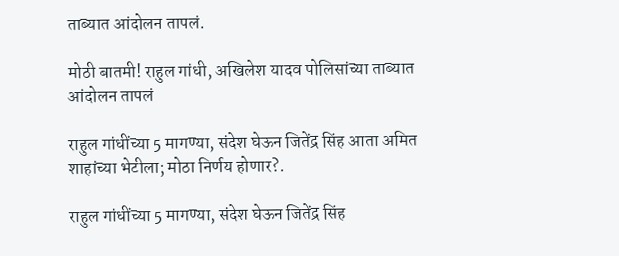ताब्यात आंदोलन तापलं.

मोठी बातमी! राहुल गांधी, अखिलेश यादव पोलिसांच्या ताब्यात आंदोलन तापलं

राहुल गांधींच्या 5 मागण्या, संदेश घेऊन जितेंद्र सिंह आता अमित शाहांच्या भेटीला; मोठा निर्णय होणार?.

राहुल गांधींच्या 5 मागण्या, संदेश घेऊन जितेंद्र सिंह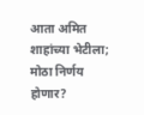आता अमित शाहांच्या भेटीला; मोठा निर्णय होणार?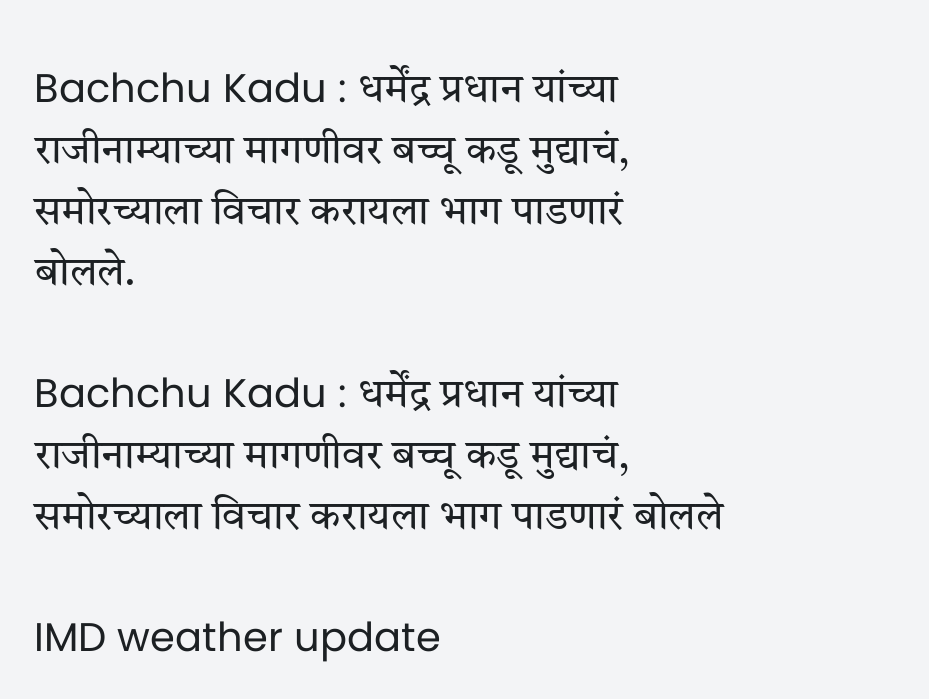Bachchu Kadu : धर्मेंद्र प्रधान यांच्या राजीनाम्याच्या मागणीवर बच्चू कडू मुद्याचं, समोरच्याला विचार करायला भाग पाडणारं बोलले.

Bachchu Kadu : धर्मेंद्र प्रधान यांच्या राजीनाम्याच्या मागणीवर बच्चू कडू मुद्याचं, समोरच्याला विचार करायला भाग पाडणारं बोलले

IMD weather update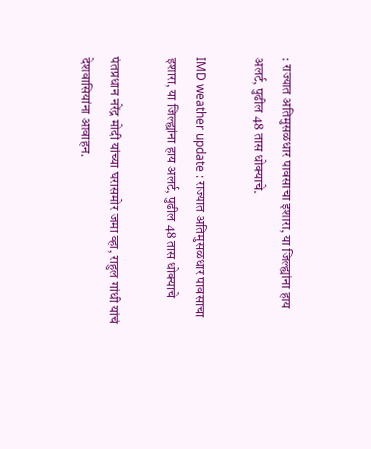: राज्यात अतिमुसळधार पावसाचा इशारा, या जिल्ह्यांना हाय अलर्ट, पुढील 48 तास धोक्याचे.

IMD weather update : राज्यात अतिमुसळधार पावसाचा इशारा, या जिल्ह्यांना हाय अलर्ट, पुढील 48 तास धोक्याचे

पंतप्रधान नरेंद्र मोदी यांच्या घरासमोर जमा व्हा, राहुल गांधी यांचं देशवासियांना आवाहन.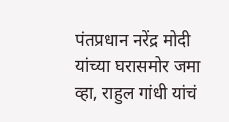पंतप्रधान नरेंद्र मोदी यांच्या घरासमोर जमा व्हा, राहुल गांधी यांचं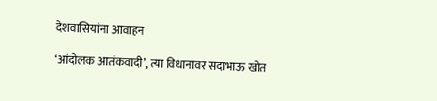देशवासियांना आवाहन

‘आंदोलक आतंकवादी’, त्या विधानावर सदाभाऊ खोत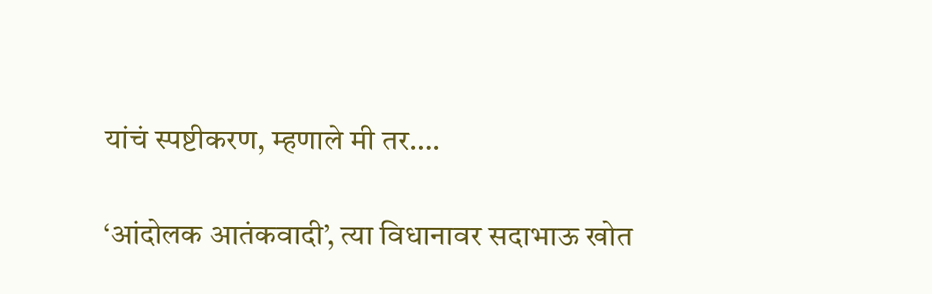यांचं स्पष्टीकरण, म्हणाले मी तर….

‘आंदोलक आतंकवादी’, त्या विधानावर सदाभाऊ खोत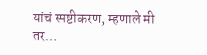यांचं स्पष्टीकरण, म्हणाले मी तर…